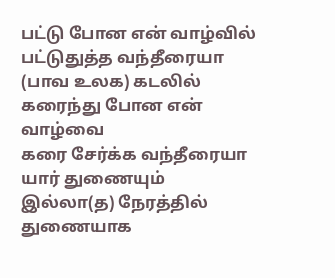பட்டு போன என் வாழ்வில்
பட்டுதுத்த வந்தீரையா
(பாவ உலக) கடலில் கரைந்து போன என் வாழ்வை
கரை சேர்க்க வந்தீரையா
யார் துணையும் இல்லா(த) நேரத்தில்
துணையாக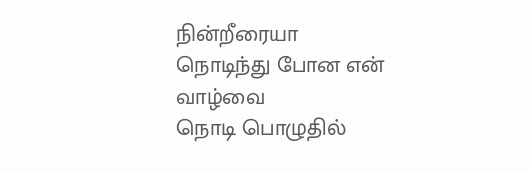நின்றீரையா
நொடிந்து போன என் வாழ்வை
நொடி பொழுதில்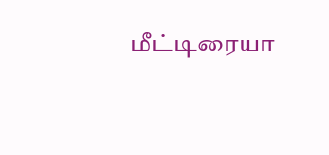மீட்டிரையா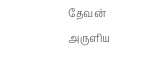தேவன் அருளிய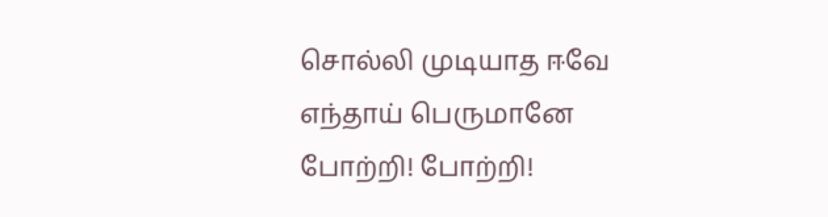சொல்லி முடியாத ஈவே
எந்தாய் பெருமானே
போற்றி! போற்றி!